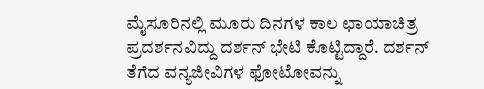ಮೈಸೂರಿನಲ್ಲಿ ಮೂರು ದಿನಗಳ ಕಾಲ ಛಾಯಾಚಿತ್ರ ಪ್ರದರ್ಶನವಿದ್ದು ದರ್ಶನ್ ಭೇಟಿ ಕೊಟ್ಟಿದ್ದಾರೆ. ದರ್ಶನ್ ತೆಗೆದ ವನ್ಯಜೀವಿಗಳ ಫೋಟೋವನ್ನು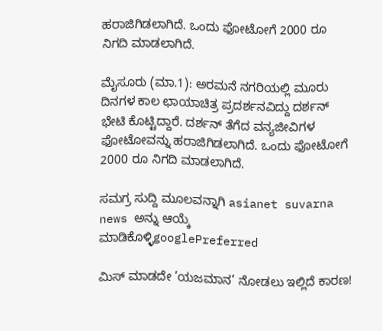ಹರಾಜಿಗಿಡಲಾಗಿದೆ. ಒಂದು ಫೋಟೋಗೆ 2000 ರೂ ನಿಗದಿ ಮಾಡಲಾಗಿದೆ.

ಮೈಸೂರು (ಮಾ.1): ಅರಮನೆ ನಗರಿಯಲ್ಲಿ ಮೂರು ದಿನಗಳ ಕಾಲ ಛಾಯಾಚಿತ್ರ ಪ್ರದರ್ಶನವಿದ್ದು ದರ್ಶನ್ ಭೇಟಿ ಕೊಟ್ಟಿದ್ದಾರೆ. ದರ್ಶನ್ ತೆಗೆದ ವನ್ಯಜೀವಿಗಳ ಫೋಟೋವನ್ನು ಹರಾಜಿಗಿಡಲಾಗಿದೆ. ಒಂದು ಫೋಟೋಗೆ 2000 ರೂ ನಿಗದಿ ಮಾಡಲಾಗಿದೆ.

ಸಮಗ್ರ ಸುದ್ದಿ ಮೂಲವನ್ನಾಗಿ asianet suvarna news ಅನ್ನು ಆಯ್ಕೆ ಮಾಡಿಕೊಳ್ಳಿgooglePreferred

ಮಿಸ್ ಮಾಡದೇ ’ಯಜಮಾನ’ ನೋಡಲು ಇಲ್ಲಿದೆ ಕಾರಣ!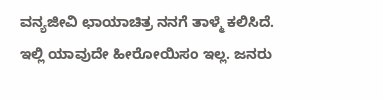ವನ್ಯಜೀವಿ ಛಾಯಾಚಿತ್ರ ನನಗೆ ತಾಳ್ಮೆ ಕಲಿಸಿದೆ. ಇಲ್ಲಿ ಯಾವುದೇ ಹೀರೋಯಿಸಂ ಇಲ್ಲ. ಜನರು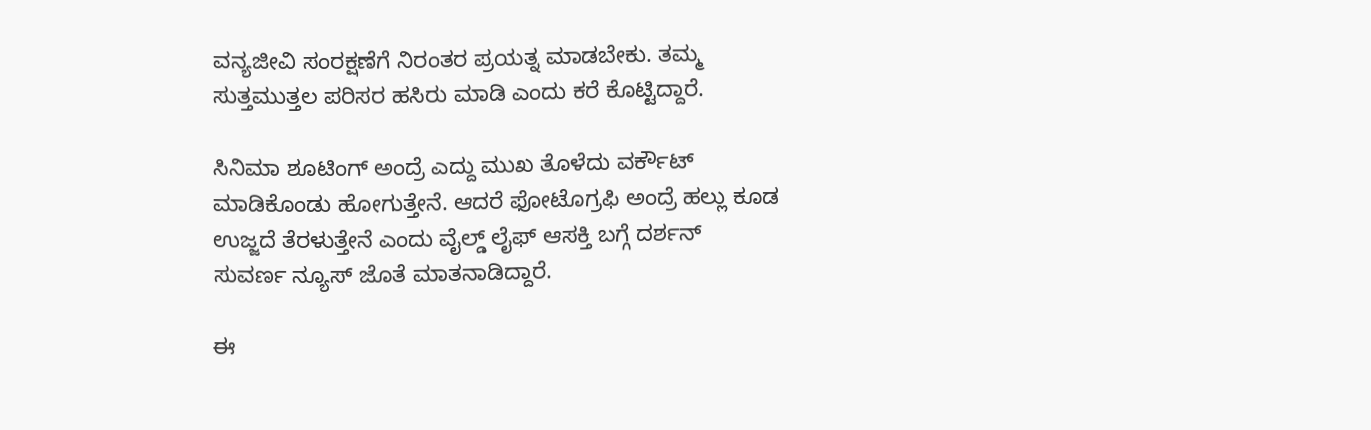ವನ್ಯಜೀವಿ ಸಂರಕ್ಷಣೆಗೆ ನಿರಂತರ ಪ್ರಯತ್ನ ಮಾಡಬೇಕು. ತಮ್ಮ ಸುತ್ತಮುತ್ತಲ ಪರಿಸರ ಹಸಿರು ಮಾಡಿ ಎಂದು ಕರೆ ಕೊಟ್ಟಿದ್ದಾರೆ.

ಸಿನಿಮಾ ಶೂಟಿಂಗ್ ಅಂದ್ರೆ ಎದ್ದು ಮುಖ ತೊಳೆದು ವರ್ಕೌಟ್ ಮಾಡಿಕೊಂಡು ಹೋಗುತ್ತೇನೆ. ಆದರೆ ಫೋಟೊಗ್ರಫಿ ಅಂದ್ರೆ ಹಲ್ಲು ಕೂಡ ಉಜ್ಜದೆ ತೆರಳುತ್ತೇನೆ ಎಂದು ವೈಲ್ಡ್ ಲೈಫ್ ಆಸಕ್ತಿ ಬಗ್ಗೆ ದರ್ಶನ್ ಸುವರ್ಣ ನ್ಯೂಸ್ ಜೊತೆ ಮಾತನಾಡಿದ್ದಾರೆ.

ಈ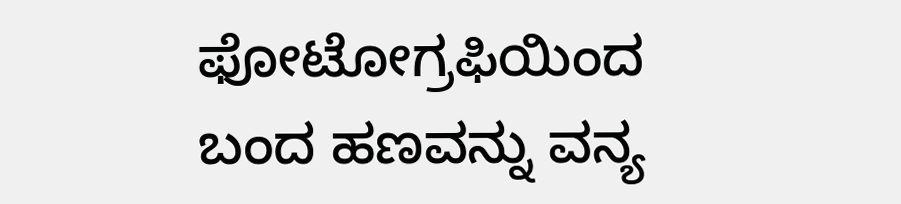ಫೋಟೋಗ್ರಫಿಯಿಂದ ಬಂದ ಹಣವನ್ನು ವನ್ಯ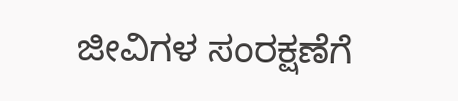ಜೀವಿಗಳ ಸಂರಕ್ಷಣೆಗೆ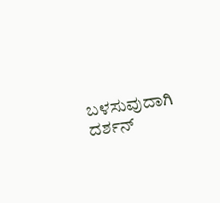ಬಳಸುವುದಾಗಿ ದರ್ಶನ್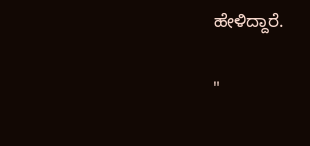ಹೇಳಿದ್ದಾರೆ.

"